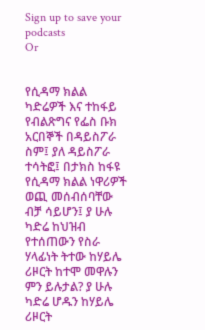Sign up to save your podcasts
Or


የሲዳማ ክልል ካድሬዎች እና ተከፋይ የብልጽግና የፌስ ቡክ አርበኞች በዳይስፖራ ስም፤ ያለ ዳይስፖራ ተሳትፎ፤ በታክስ ከፋዩ የሲዳማ ክልል ነዋሪዎች ወጪ መሰብሰባቸው ብቻ ሳይሆን፤ ያ ሁሉ ካድሬ ከህዝብ የተሰጠውን የስራ ሃላፊነት ትተው ከሃይሌ ሪዞርት ከተሞ መዋሉን ምን ይሉታል? ያ ሁሉ ካድሬ ሆዱን ከሃይሌ ሪዞርት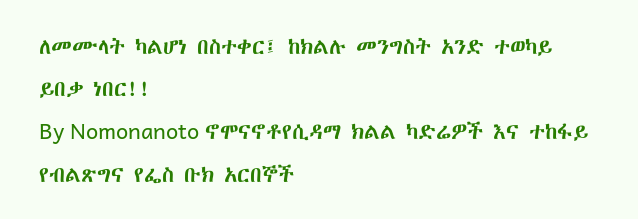ለመሙላት ካልሆነ በስተቀር፤ ከክልሉ መንግስት አንድ ተወካይ ይበቃ ነበር!!
By Nomonanoto ኖሞናኖቶየሲዳማ ክልል ካድሬዎች እና ተከፋይ የብልጽግና የፌስ ቡክ አርበኞች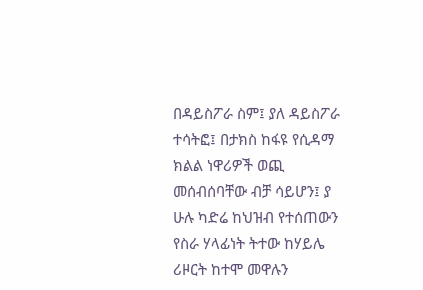በዳይስፖራ ስም፤ ያለ ዳይስፖራ ተሳትፎ፤ በታክስ ከፋዩ የሲዳማ ክልል ነዋሪዎች ወጪ መሰብሰባቸው ብቻ ሳይሆን፤ ያ ሁሉ ካድሬ ከህዝብ የተሰጠውን የስራ ሃላፊነት ትተው ከሃይሌ ሪዞርት ከተሞ መዋሉን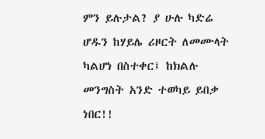ምን ይሉታል? ያ ሁሉ ካድሬ ሆዱን ከሃይሌ ሪዞርት ለመሙላት ካልሆነ በስተቀር፤ ከክልሉ መንግስት አንድ ተወካይ ይበቃ ነበር!!